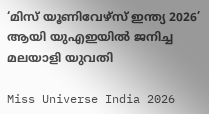‘മിസ് യൂണിവേഴ്സ് ഇന്ത്യ 2026’ ആയി യുഎഇയിൽ ജനിച്ച മലയാളി യുവതി

Miss Universe India 2026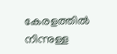കേരളത്തിൽ നിന്നുള്ള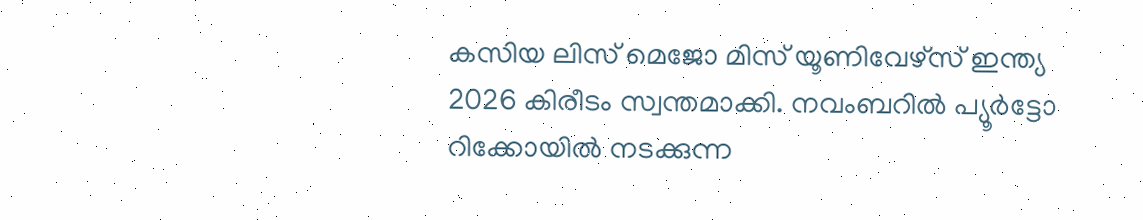കസിയ ലിസ് മെജോ മിസ് യൂണിവേഴ്സ് ഇന്ത്യ 2026 കിരീടം സ്വന്തമാക്കി. നവംബറിൽ പ്യൂർട്ടോ റിക്കോയിൽ നടക്കുന്ന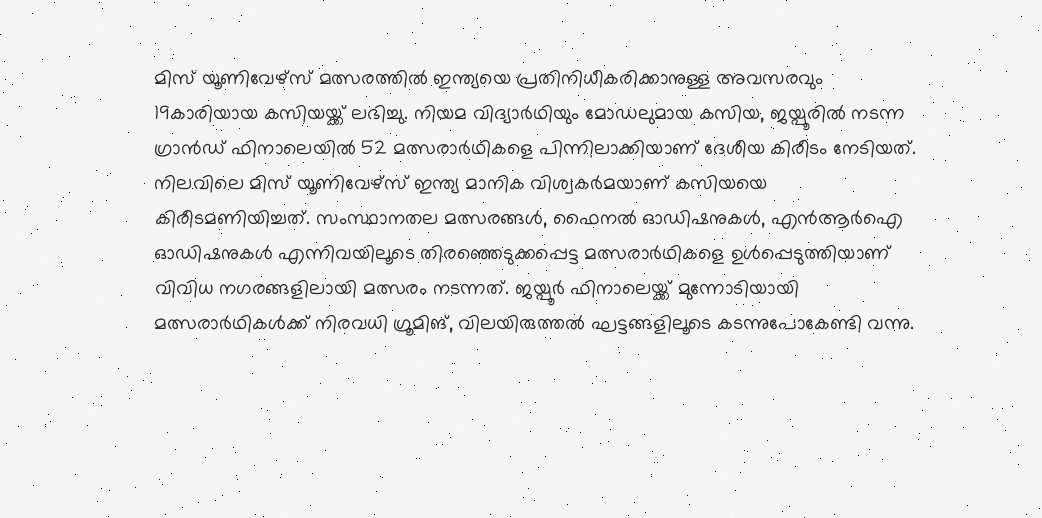മിസ് യൂണിവേഴ്സ് മത്സരത്തിൽ ഇന്ത്യയെ പ്രതിനിധീകരിക്കാനുള്ള അവസരവും 19കാരിയായ കസിയയ്ക്ക് ലഭിച്ചു. നിയമ വിദ്യാർഥിയും മോഡലുമായ കസിയ, ജയ്പൂരിൽ നടന്ന ഗ്രാൻഡ് ഫിനാലെയിൽ 52 മത്സരാർഥികളെ പിന്നിലാക്കിയാണ് ദേശീയ കിരീടം നേടിയത്. നിലവിലെ മിസ് യൂണിവേഴ്സ് ഇന്ത്യ മാനിക വിശ്വകർമയാണ് കസിയയെ കിരീടമണിയിച്ചത്. സംസ്ഥാനതല മത്സരങ്ങൾ, ഫൈനൽ ഓഡിഷനുകൾ, എൻആർഐ ഓഡിഷനുകൾ എന്നിവയിലൂടെ തിരഞ്ഞെടുക്കപ്പെട്ട മത്സരാർഥികളെ ഉൾപ്പെടുത്തിയാണ് വിവിധ നഗരങ്ങളിലായി മത്സരം നടന്നത്. ജയ്പൂർ ഫിനാലെയ്ക്ക് മുന്നോടിയായി മത്സരാർഥികൾക്ക് നിരവധി ഗ്രൂമിങ്, വിലയിരുത്തൽ ഘട്ടങ്ങളിലൂടെ കടന്നുപോകേണ്ടി വന്നു.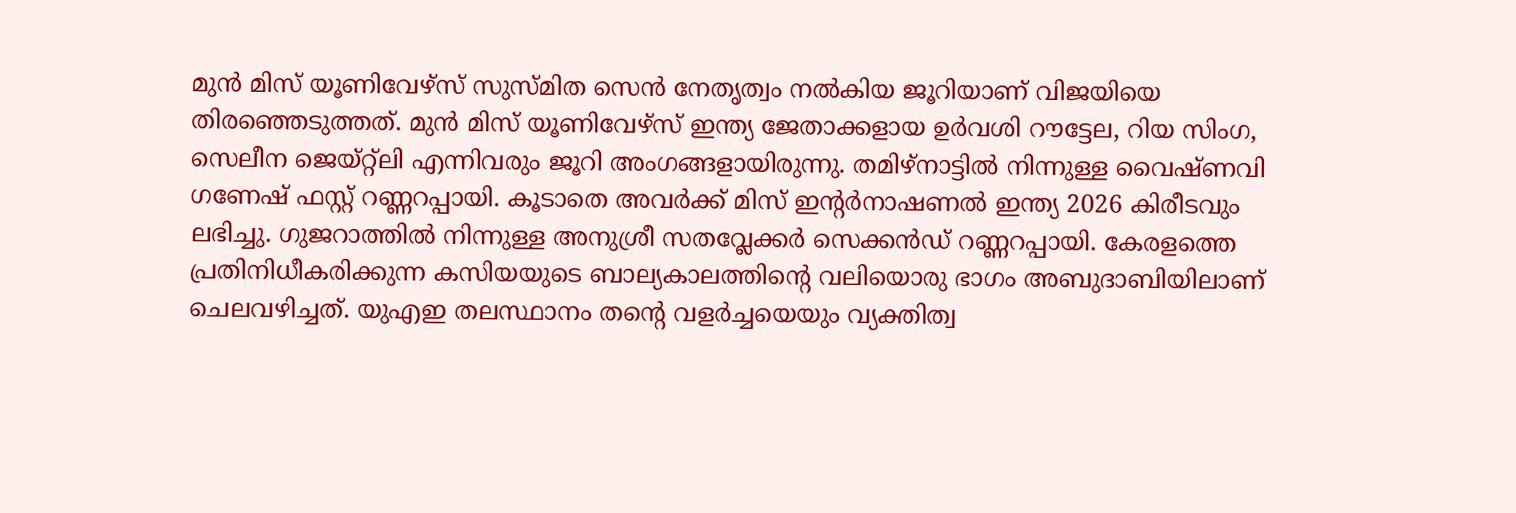മുൻ മിസ് യൂണിവേഴ്സ് സുസ്മിത സെൻ നേതൃത്വം നൽകിയ ജൂറിയാണ് വിജയിയെ തിരഞ്ഞെടുത്തത്. മുൻ മിസ് യൂണിവേഴ്സ് ഇന്ത്യ ജേതാക്കളായ ഉർവശി റൗട്ടേല, റിയ സിംഗ, സെലീന ജെയ്റ്റ്‌ലി എന്നിവരും ജൂറി അംഗങ്ങളായിരുന്നു. തമിഴ്നാട്ടിൽ നിന്നുള്ള വൈഷ്ണവി ഗണേഷ് ഫസ്റ്റ് റണ്ണറപ്പായി. കൂടാതെ അവർക്ക് മിസ് ഇന്റർനാഷണൽ ഇന്ത്യ 2026 കിരീടവും ലഭിച്ചു. ഗുജറാത്തിൽ നിന്നുള്ള അനുശ്രീ സതവ്ലേക്കർ സെക്കൻഡ് റണ്ണറപ്പായി. കേരളത്തെ പ്രതിനിധീകരിക്കുന്ന കസിയയുടെ ബാല്യകാലത്തിന്റെ വലിയൊരു ഭാഗം അബുദാബിയിലാണ് ചെലവഴിച്ചത്. യുഎഇ തലസ്ഥാനം തന്റെ വളർച്ചയെയും വ്യക്തിത്വ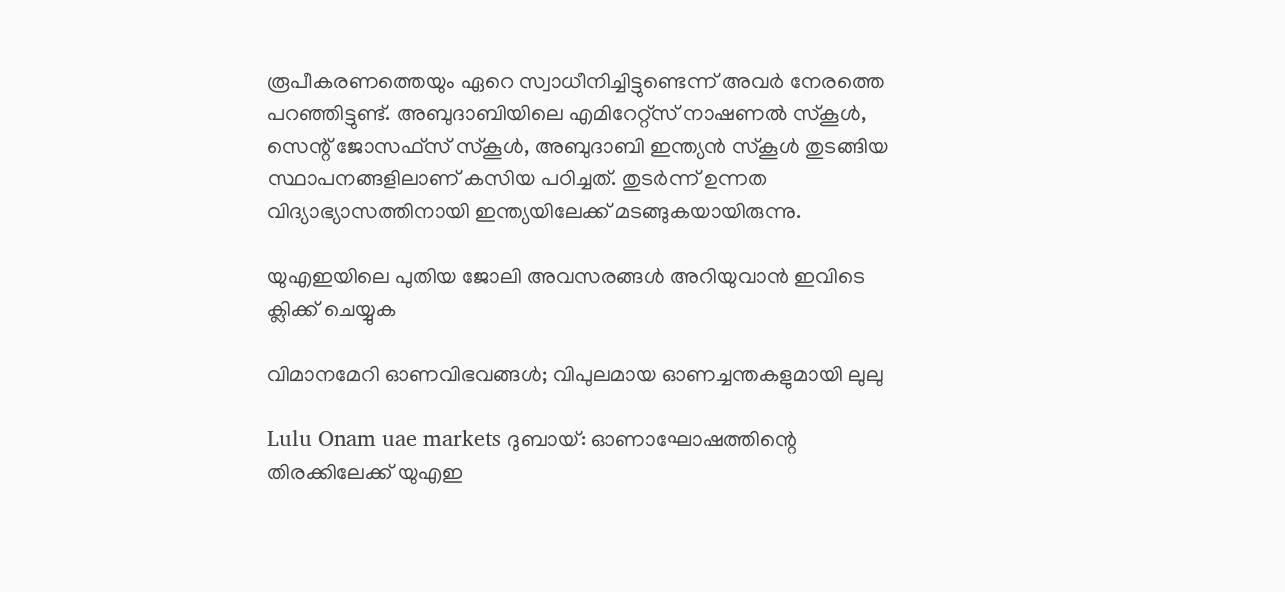രൂപീകരണത്തെയും ഏറെ സ്വാധീനിച്ചിട്ടുണ്ടെന്ന് അവർ നേരത്തെ പറഞ്ഞിട്ടുണ്ട്. അബുദാബിയിലെ എമിറേറ്റ്സ് നാഷണൽ സ്കൂൾ, സെന്റ് ജോസഫ്സ് സ്കൂൾ, അബുദാബി ഇന്ത്യൻ സ്കൂൾ തുടങ്ങിയ സ്ഥാപനങ്ങളിലാണ് കസിയ പഠിച്ചത്. തുടർന്ന് ഉന്നത വിദ്യാഭ്യാസത്തിനായി ഇന്ത്യയിലേക്ക് മടങ്ങുകയായിരുന്നു.

യുഎഇയിലെ പുതിയ ജോലി അവസരങ്ങൾ അറിയുവാൻ ഇവിടെ ക്ലിക്ക് ചെയ്യുക

വിമാനമേറി ഓണവിഭവങ്ങൾ; വിപുലമായ ഓണച്ചന്തകളുമായി ലുലു

Lulu Onam uae markets ദുബായ്: ഓണാഘോഷത്തിന്റെ തിരക്കിലേക്ക് യുഎഇ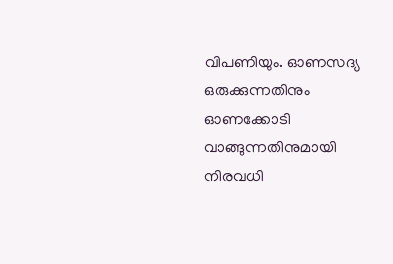വിപണിയും. ഓണസദ്യ ഒരുക്കുന്നതിനും ഓണക്കോടി വാങ്ങുന്നതിനുമായി നിരവധി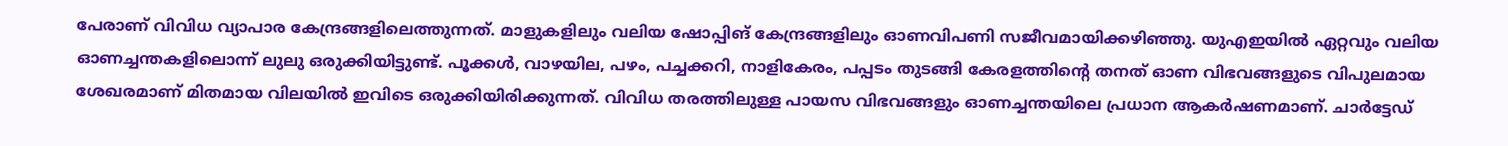പേരാണ് വിവിധ വ്യാപാര കേന്ദ്രങ്ങളിലെത്തുന്നത്. മാളുകളിലും വലിയ ഷോപ്പിങ് കേന്ദ്രങ്ങളിലും ഓണവിപണി സജീവമായിക്കഴിഞ്ഞു. യുഎഇയിൽ ഏറ്റവും വലിയ ഓണച്ചന്തകളിലൊന്ന് ലുലു ഒരുക്കിയിട്ടുണ്ട്. പൂക്കൾ, വാഴയില, പഴം, പച്ചക്കറി, നാളികേരം, പപ്പടം തുടങ്ങി കേരളത്തിന്റെ തനത് ഓണ വിഭവങ്ങളുടെ വിപുലമായ ശേഖരമാണ് മിതമായ വിലയിൽ ഇവിടെ ഒരുക്കിയിരിക്കുന്നത്. വിവിധ തരത്തിലുള്ള പായസ വിഭവങ്ങളും ഓണച്ചന്തയിലെ പ്രധാന ആകർഷണമാണ്. ചാർട്ടേഡ്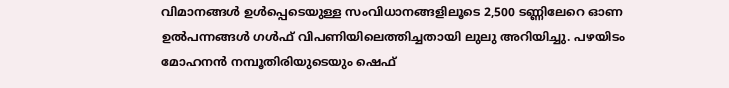വിമാനങ്ങൾ ഉൾപ്പെടെയുള്ള സംവിധാനങ്ങളിലൂടെ 2,500 ടണ്ണിലേറെ ഓണ ഉൽപന്നങ്ങൾ ഗൾഫ് വിപണിയിലെത്തിച്ചതായി ലുലു അറിയിച്ചു. പഴയിടം മോഹനൻ നമ്പൂതിരിയുടെയും ഷെഫ്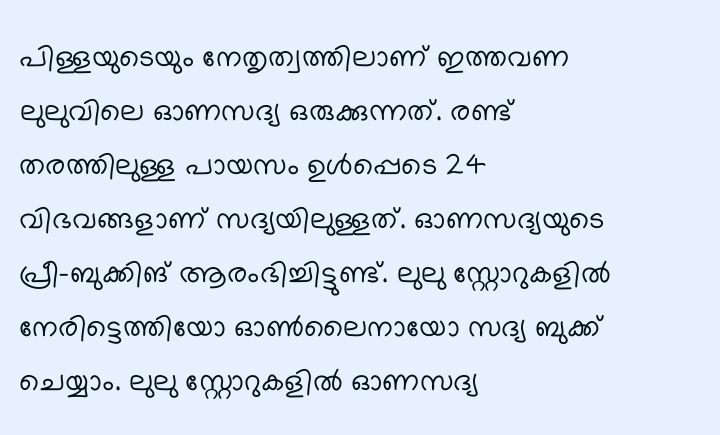പിള്ളയുടെയും നേതൃത്വത്തിലാണ് ഇത്തവണ ലുലുവിലെ ഓണസദ്യ ഒരുക്കുന്നത്. രണ്ട് തരത്തിലുള്ള പായസം ഉൾപ്പെടെ 24 വിഭവങ്ങളാണ് സദ്യയിലുള്ളത്. ഓണസദ്യയുടെ പ്രീ-ബുക്കിങ് ആരംഭിച്ചിട്ടുണ്ട്. ലുലു സ്റ്റോറുകളിൽ നേരിട്ടെത്തിയോ ഓൺലൈനായോ സദ്യ ബുക്ക് ചെയ്യാം. ലുലു സ്റ്റോറുകളിൽ ഓണസദ്യ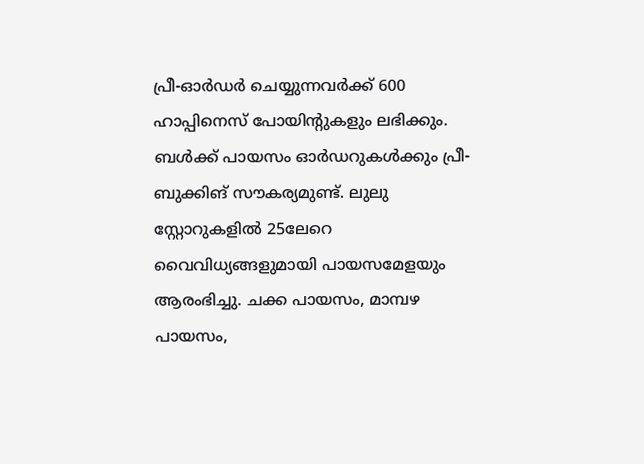പ്രീ-ഓർഡർ ചെയ്യുന്നവർക്ക് 600 ഹാപ്പിനെസ് പോയിന്റുകളും ലഭിക്കും. ബൾക്ക് പായസം ഓർഡറുകൾക്കും പ്രീ-ബുക്കിങ് സൗകര്യമുണ്ട്. ലുലു സ്റ്റോറുകളിൽ 25ലേറെ വൈവിധ്യങ്ങളുമായി പായസമേളയും ആരംഭിച്ചു. ചക്ക പായസം, മാമ്പഴ പായസം,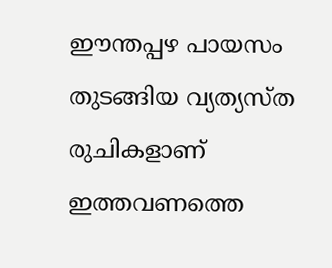ഈന്തപ്പഴ പായസം തുടങ്ങിയ വ്യത്യസ്ത രുചികളാണ് ഇത്തവണത്തെ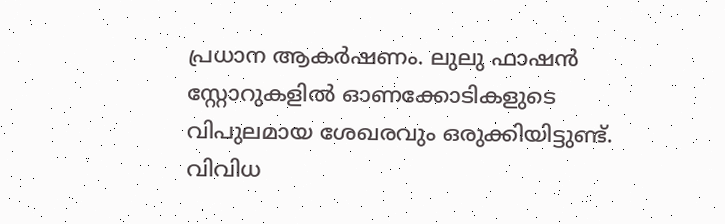പ്രധാന ആകർഷണം. ലുലു ഫാഷൻ സ്റ്റോറുകളിൽ ഓണക്കോടികളുടെ വിപുലമായ ശേഖരവും ഒരുക്കിയിട്ടുണ്ട്. വിവിധ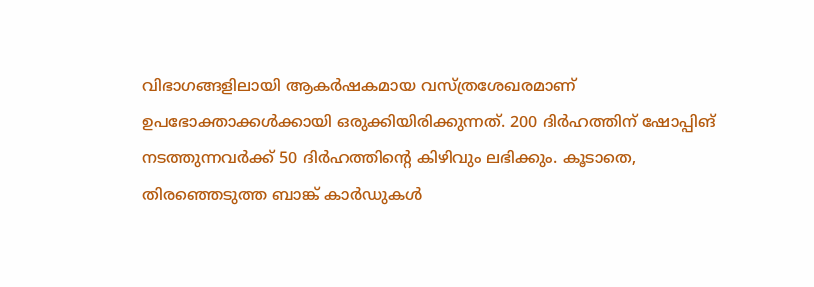വിഭാഗങ്ങളിലായി ആകർഷകമായ വസ്ത്രശേഖരമാണ് ഉപഭോക്താക്കൾക്കായി ഒരുക്കിയിരിക്കുന്നത്. 200 ദിർഹത്തിന് ഷോപ്പിങ് നടത്തുന്നവർക്ക് 50 ദിർഹത്തിന്റെ കിഴിവും ലഭിക്കും. കൂടാതെ, തിരഞ്ഞെടുത്ത ബാങ്ക് കാർഡുകൾ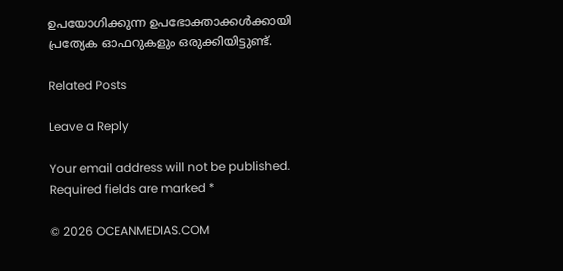ഉപയോഗിക്കുന്ന ഉപഭോക്താക്കൾക്കായി പ്രത്യേക ഓഫറുകളും ഒരുക്കിയിട്ടുണ്ട്.

Related Posts

Leave a Reply

Your email address will not be published. Required fields are marked *

© 2026 OCEANMEDIAS.COM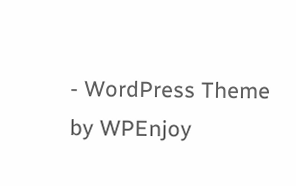- WordPress Theme by WPEnjoy